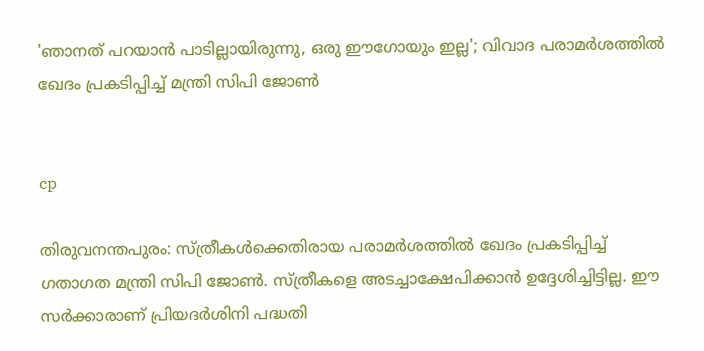'ഞാനത് പറയാന്‍ പാടില്ലായിരുന്നു, ഒരു ഈഗോയും ഇല്ല'; വിവാദ പരാമര്‍ശത്തില്‍ ഖേദം പ്രകടിപ്പിച്ച് മന്ത്രി സിപി ജോണ്‍


cp

തിരുവനന്തപുരം: സ്ത്രീകള്‍ക്കെതിരായ പരാമര്‍ശത്തില്‍ ഖേദം പ്രകടിപ്പിച്ച് ഗതാഗത മന്ത്രി സിപി ജോണ്‍. സ്ത്രീകളെ അടച്ചാക്ഷേപിക്കാന്‍ ഉദ്ദേശിച്ചിട്ടില്ല. ഈ സര്‍ക്കാരാണ് പ്രിയദര്‍ശിനി പദ്ധതി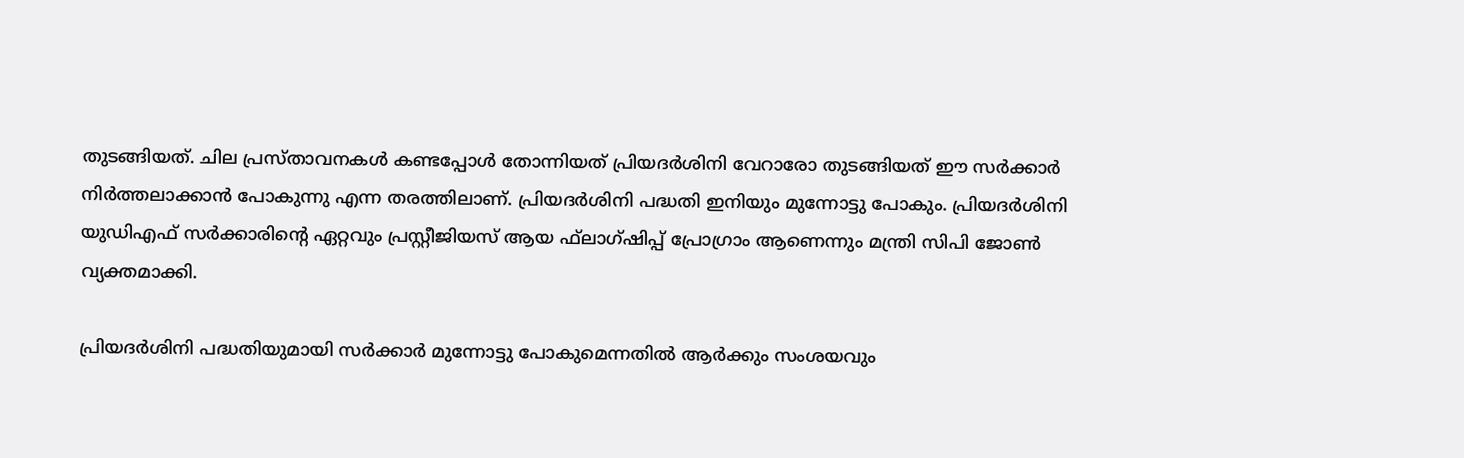തുടങ്ങിയത്. ചില പ്രസ്താവനകള്‍ കണ്ടപ്പോള്‍ തോന്നിയത് പ്രിയദര്‍ശിനി വേറാരോ തുടങ്ങിയത് ഈ സര്‍ക്കാര്‍ നിര്‍ത്തലാക്കാന്‍ പോകുന്നു എന്ന തരത്തിലാണ്. പ്രിയദര്‍ശിനി പദ്ധതി ഇനിയും മുന്നോട്ടു പോകും. പ്രിയദര്‍ശിനി യുഡിഎഫ് സര്‍ക്കാരിന്റെ ഏറ്റവും പ്രസ്റ്റീജിയസ് ആയ ഫ്‌ലാഗ്ഷിപ്പ് പ്രോഗ്രാം ആണെന്നും മന്ത്രി സിപി ജോണ്‍ വ്യക്തമാക്കി.

പ്രിയദര്‍ശിനി പദ്ധതിയുമായി സര്‍ക്കാര്‍ മുന്നോട്ടു പോകുമെന്നതില്‍ ആര്‍ക്കും സംശയവും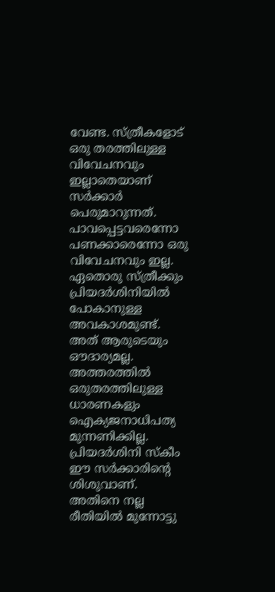വേണ്ട. സ്ത്രീകളോട് ഒരു തരത്തിലുള്ള വിവേചനവും ഇല്ലാതെയാണ് സര്‍ക്കാര്‍ പെരുമാറുന്നത്. പാവപ്പെട്ടവരെന്നോ പണക്കാരെന്നോ ഒരു വിവേചനവും ഇല്ല. ഏതൊരു സ്ത്രീക്കും പ്രിയദര്‍ശിനിയില്‍ പോകാനുള്ള അവകാശമുണ്ട്. അത് ആരുടെയും ഔദാര്യമല്ല. അത്തരത്തില്‍ ഒരുതരത്തിലുള്ള ധാരണകളും ഐക്യജനാധിപത്യ മുന്നണിക്കില്ല. പ്രിയദര്‍ശിനി സ്‌കീം ഈ സര്‍ക്കാരിന്റെ ശിശുവാണ്. അതിനെ നല്ല രീതിയില്‍ മുന്നോട്ടു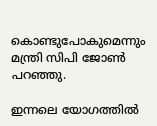കൊണ്ടുപോകുമെന്നും മന്ത്രി സിപി ജോണ്‍ പറഞ്ഞു.

ഇന്നലെ യോഗത്തില്‍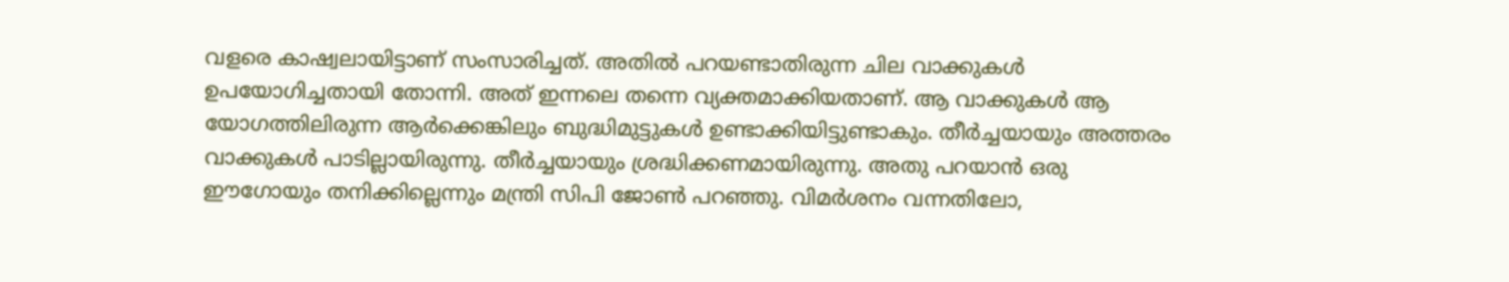വളരെ കാഷ്വലായിട്ടാണ് സംസാരിച്ചത്. അതില്‍ പറയണ്ടാതിരുന്ന ചില വാക്കുകള്‍ ഉപയോഗിച്ചതായി തോന്നി. അത് ഇന്നലെ തന്നെ വ്യക്തമാക്കിയതാണ്. ആ വാക്കുകള്‍ ആ യോഗത്തിലിരുന്ന ആര്‍ക്കെങ്കിലും ബുദ്ധിമുട്ടുകള്‍ ഉണ്ടാക്കിയിട്ടുണ്ടാകും. തീര്‍ച്ചയായും അത്തരം വാക്കുകള്‍ പാടില്ലായിരുന്നു. തീര്‍ച്ചയായും ശ്രദ്ധിക്കണമായിരുന്നു. അതു പറയാന്‍ ഒരു ഈഗോയും തനിക്കില്ലെന്നും മന്ത്രി സിപി ജോണ്‍ പറഞ്ഞു. വിമര്‍ശനം വന്നതിലോ,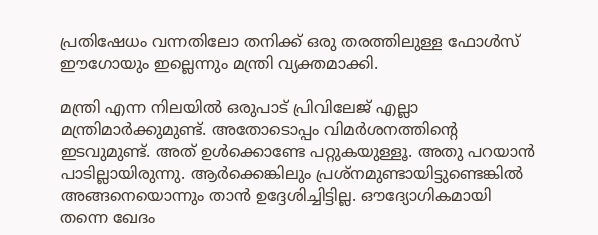പ്രതിഷേധം വന്നതിലോ തനിക്ക് ഒരു തരത്തിലുള്ള ഫോള്‍സ് ഈഗോയും ഇല്ലെന്നും മന്ത്രി വ്യക്തമാക്കി.

മന്ത്രി എന്ന നിലയില്‍ ഒരുപാട് പ്രിവിലേജ് എല്ലാ മന്ത്രിമാര്‍ക്കുമുണ്ട്. അതോടൊപ്പം വിമര്‍ശനത്തിന്റെ ഇടവുമുണ്ട്. അത് ഉള്‍ക്കൊണ്ടേ പറ്റുകയുള്ളൂ. അതു പറയാന്‍ പാടില്ലായിരുന്നു. ആര്‍ക്കെങ്കിലും പ്രശ്‌നമുണ്ടായിട്ടുണ്ടെങ്കില്‍ അങ്ങനെയൊന്നും താന്‍ ഉദ്ദേശിച്ചിട്ടില്ല. ഔദ്യോഗികമായി തന്നെ ഖേദം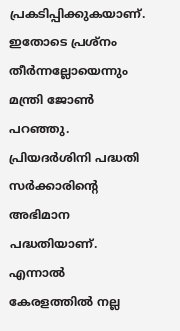പ്രകടിപ്പിക്കുകയാണ്. ഇതോടെ പ്രശ്‌നം തീര്‍ന്നല്ലോയെന്നും മന്ത്രി ജോണ്‍ പറഞ്ഞു. പ്രിയദര്‍ശിനി പദ്ധതി സര്‍ക്കാരിന്റെ അഭിമാന പദ്ധതിയാണ്. എന്നാല്‍ കേരളത്തില്‍ നല്ല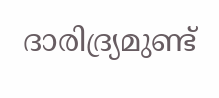ദാരിദ്ര്യമുണ്ട്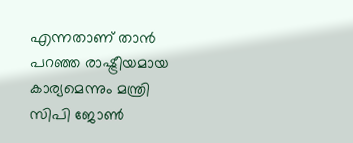എന്നതാണ് താന്‍ പറഞ്ഞ രാഷ്ട്രീയമായ കാര്യമെന്നും മന്ത്രി സിപി ജോണ്‍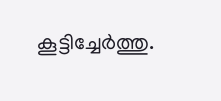കൂട്ടിച്ചേര്‍ത്തു.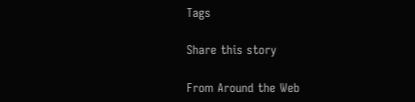Tags

Share this story

From Around the Web